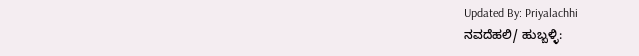Updated By: Priyalachhi
ನವದೆಹಲಿ/ ಹುಬ್ಬಳ್ಳಿ: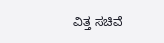ವಿತ್ತ ಸಚಿವೆ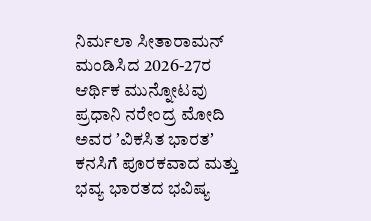ನಿರ್ಮಲಾ ಸೀತಾರಾಮನ್ ಮಂಡಿಸಿದ 2026-27ರ ಆರ್ಥಿಕ ಮುನ್ನೋಟವು ಪ್ರಧಾನಿ ನರೇಂದ್ರ ಮೋದಿ ಅವರ ʼವಿಕಸಿತ ಭಾರತʼ ಕನಸಿಗೆ ಪೂರಕವಾದ ಮತ್ತು ಭವ್ಯ ಭಾರತದ ಭವಿಷ್ಯ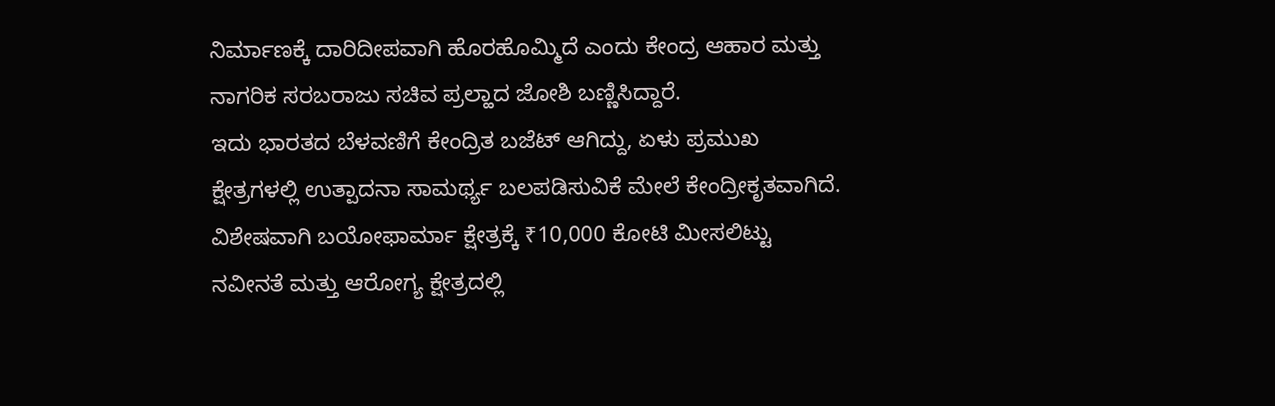ನಿರ್ಮಾಣಕ್ಕೆ ದಾರಿದೀಪವಾಗಿ ಹೊರಹೊಮ್ಮಿದೆ ಎಂದು ಕೇಂದ್ರ ಆಹಾರ ಮತ್ತು ನಾಗರಿಕ ಸರಬರಾಜು ಸಚಿವ ಪ್ರಲ್ಹಾದ ಜೋಶಿ ಬಣ್ಣಿಸಿದ್ದಾರೆ.
ಇದು ಭಾರತದ ಬೆಳವಣಿಗೆ ಕೇಂದ್ರಿತ ಬಜೆಟ್ ಆಗಿದ್ದು, ಏಳು ಪ್ರಮುಖ ಕ್ಷೇತ್ರಗಳಲ್ಲಿ ಉತ್ಪಾದನಾ ಸಾಮರ್ಥ್ಯ ಬಲಪಡಿಸುವಿಕೆ ಮೇಲೆ ಕೇಂದ್ರೀಕೃತವಾಗಿದೆ. ವಿಶೇಷವಾಗಿ ಬಯೋಫಾರ್ಮಾ ಕ್ಷೇತ್ರಕ್ಕೆ ₹10,000 ಕೋಟಿ ಮೀಸಲಿಟ್ಟು ನವೀನತೆ ಮತ್ತು ಆರೋಗ್ಯ ಕ್ಷೇತ್ರದಲ್ಲಿ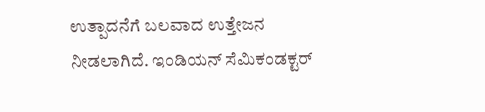ಉತ್ಪಾದನೆಗೆ ಬಲವಾದ ಉತ್ತೇಜನ ನೀಡಲಾಗಿದೆ. ಇಂಡಿಯನ್ ಸೆಮಿಕಂಡಕ್ಟರ್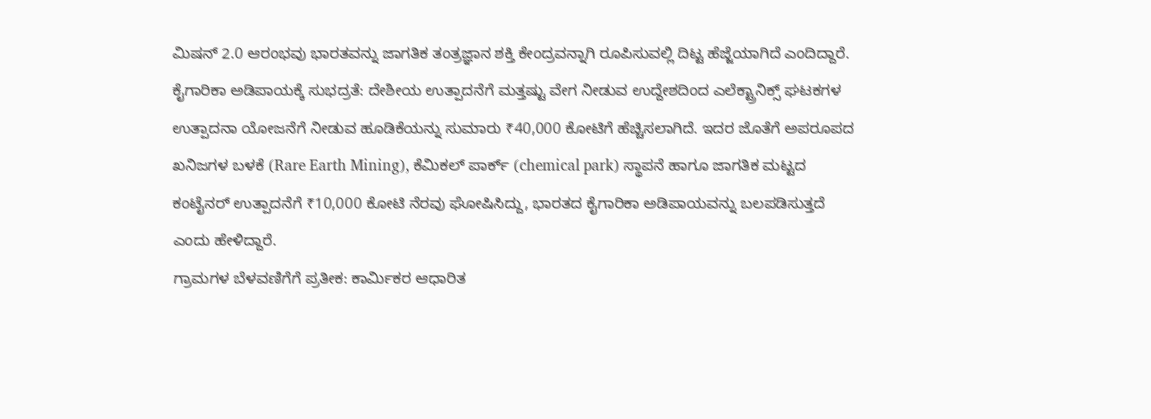ಮಿಷನ್ 2.0 ಆರಂಭವು ಭಾರತವನ್ನು ಜಾಗತಿಕ ತಂತ್ರಜ್ಞಾನ ಶಕ್ತಿ ಕೇಂದ್ರವನ್ನಾಗಿ ರೂಪಿಸುವಲ್ಲಿ ದಿಟ್ಟ ಹೆಜ್ಜೆಯಾಗಿದೆ ಎಂದಿದ್ದಾರೆ.
ಕೈಗಾರಿಕಾ ಅಡಿಪಾಯಕ್ಕೆ ಸುಭದ್ರತೆ: ದೇಶೀಯ ಉತ್ಪಾದನೆಗೆ ಮತ್ತಷ್ಟು ವೇಗ ನೀಡುವ ಉದ್ದೇಶದಿಂದ ಎಲೆಕ್ಟ್ರಾನಿಕ್ಸ್ ಘಟಕಗಳ ಉತ್ಪಾದನಾ ಯೋಜನೆಗೆ ನೀಡುವ ಹೂಡಿಕೆಯನ್ನು ಸುಮಾರು ₹40,000 ಕೋಟಿಗೆ ಹೆಚ್ಚಿಸಲಾಗಿದೆ. ಇದರ ಜೊತೆಗೆ ಅಪರೂಪದ ಖನಿಜಗಳ ಬಳಕೆ (Rare Earth Mining), ಕೆಮಿಕಲ್ ಪಾರ್ಕ್ (chemical park) ಸ್ಥಾಪನೆ ಹಾಗೂ ಜಾಗತಿಕ ಮಟ್ಟದ ಕಂಟೈನರ್ ಉತ್ಪಾದನೆಗೆ ₹10,000 ಕೋಟಿ ನೆರವು ಘೋಷಿಸಿದ್ದು, ಭಾರತದ ಕೈಗಾರಿಕಾ ಅಡಿಪಾಯವನ್ನು ಬಲಪಡಿಸುತ್ತದೆ ಎಂದು ಹೇಳಿದ್ದಾರೆ.
ಗ್ರಾಮಗಳ ಬೆಳವಣಿಗೆಗೆ ಪ್ರತೀಕ: ಕಾರ್ಮಿಕರ ಆಧಾರಿತ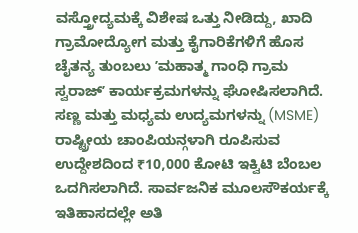ವಸ್ತ್ರೋದ್ಯಮಕ್ಕೆ ವಿಶೇಷ ಒತ್ತು ನೀಡಿದ್ದು, ಖಾದಿ ಗ್ರಾಮೋದ್ಯೋಗ ಮತ್ತು ಕೈಗಾರಿಕೆಗಳಿಗೆ ಹೊಸ ಚೈತನ್ಯ ತುಂಬಲು ʼಮಹಾತ್ಮ ಗಾಂಧಿ ಗ್ರಾಮ ಸ್ವರಾಜ್ʼ ಕಾರ್ಯಕ್ರಮಗಳನ್ನು ಘೋಷಿಸಲಾಗಿದೆ. ಸಣ್ಣ ಮತ್ತು ಮಧ್ಯಮ ಉದ್ಯಮಗಳನ್ನು (MSME) ರಾಷ್ಟ್ರೀಯ ಚಾಂಪಿಯನ್ಗಳಾಗಿ ರೂಪಿಸುವ ಉದ್ದೇಶದಿಂದ ₹10,000 ಕೋಟಿ ಇಕ್ವಿಟಿ ಬೆಂಬಲ ಒದಗಿಸಲಾಗಿದೆ. ಸಾರ್ವಜನಿಕ ಮೂಲಸೌಕರ್ಯಕ್ಕೆ ಇತಿಹಾಸದಲ್ಲೇ ಅತಿ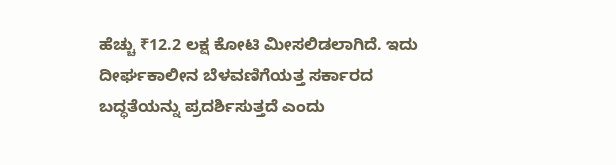ಹೆಚ್ಚು ₹12.2 ಲಕ್ಷ ಕೋಟಿ ಮೀಸಲಿಡಲಾಗಿದೆ. ಇದು ದೀರ್ಘಕಾಲೀನ ಬೆಳವಣಿಗೆಯತ್ತ ಸರ್ಕಾರದ ಬದ್ಧತೆಯನ್ನು ಪ್ರದರ್ಶಿಸುತ್ತದೆ ಎಂದು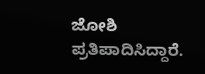ಜೋಶಿ ಪ್ರತಿಪಾದಿಸಿದ್ದಾರೆ.